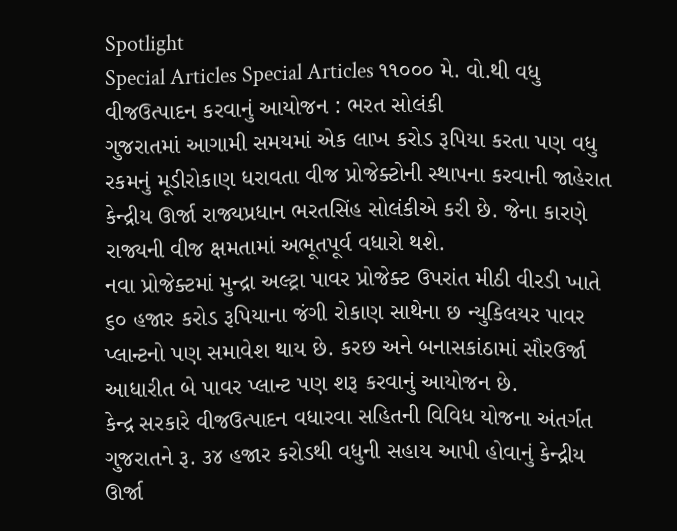Spotlight
Special Articles Special Articles ૧૧૦૦૦ મે. વો.થી વધુ વીજઉત્પાદન કરવાનું આયોજન : ભરત સોલંકી
ગુજરાતમાં આગામી સમયમાં એક લાખ કરોડ રૂપિયા કરતા પણ વધુ રકમનું મૂડીરોકાણ ધરાવતા વીજ પ્રોજેક્ટોની સ્થાપના કરવાની જાહેરાત કેન્દ્રીય ઊર્જા રાજ્યપ્રધાન ભરતસિંહ સોલંકીએ કરી છે. જેના કારણે રાજ્યની વીજ ક્ષમતામાં અભૂતપૂર્વ વધારો થશે.
નવા પ્રોજેક્ટમાં મુન્દ્રા અલ્ટ્રા પાવર પ્રોજેક્ટ ઉપરાંત મીઠી વીરડી ખાતે ૬૦ હજાર કરોડ રૂપિયાના જંગી રોકાણ સાથેના છ ન્યુકિલયર પાવર પ્લાન્ટનો પણ સમાવેશ થાય છે. કરછ અને બનાસકાંઠામાં સૌરઉર્જા આધારીત બે પાવર પ્લાન્ટ પણ શરૂ કરવાનું આયોજન છે.
કેન્દ્ર સરકારે વીજઉત્પાદન વધારવા સહિતની વિવિધ યોજના અંતર્ગત ગુજરાતને રૂ. ૩૪ હજાર કરોડથી વધુની સહાય આપી હોવાનું કેન્દ્રીય ઊર્જા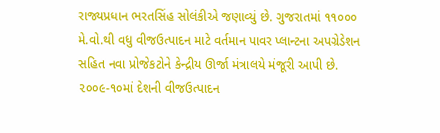રાજ્યપ્રધાન ભરતસિંહ સોલંકીએ જણાવ્યું છે. ગુજરાતમાં ૧૧૦૦૦ મે.વો.થી વધુ વીજઉત્પાદન માટે વર્તમાન પાવર પ્લાન્ટના અપગ્રેડેશન સહિત નવા પ્રોજેકટોને કેન્દ્રીય ઊર્જા મંત્રાલયે મંજૂરી આપી છે.
૨૦૦૯-૧૦માં દેશની વીજઉત્પાદન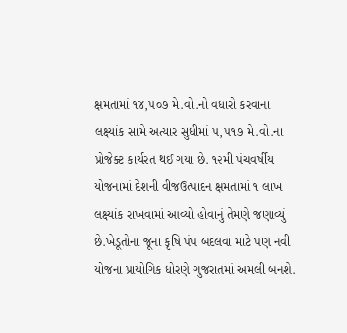ક્ષમતામાં ૧૪,૫૦૭ મે.વો.નો વધારો કરવાના લક્ષ્યાંક સામે અત્યાર સુધીમાં ૫,૫૧૭ મે.વો.ના પ્રોજેક્ટ કાર્યરત થઈ ગયા છે. ૧૨મી પંચવર્ષીય યોજનામાં દેશની વીજઉત્પાદન ક્ષમતામાં ૧ લાખ લક્ષ્યાંક રાખવામાં આવ્યો હોવાનું તેમણે જણાવ્યું છે.ખેડૂતોના જૂના કૃષિ પંપ બદલવા માટે પણ નવી યોજના પ્રાયોગિક ધોરણે ગુજરાતમાં અમલી બનશે.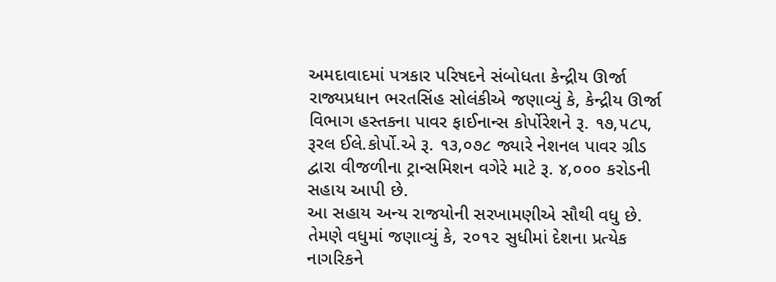અમદાવાદમાં પત્રકાર પરિષદને સંબોધતા કેન્દ્રીય ઊર્જા રાજ્યપ્રધાન ભરતસિંહ સોલંકીએ જણાવ્યું કે, કેન્દ્રીય ઊર્જા વિભાગ હસ્તકના પાવર ફાઈનાન્સ કોર્પોરેશને રૂ. ૧૭,૫૮૫, રૂરલ ઈલે.કોર્પો.એ રૂ. ૧૩,૦૭૮ જ્યારે નેશનલ પાવર ગ્રીડ દ્વારા વીજળીના ટ્રાન્સમિશન વગેરે માટે રૂ. ૪,૦૦૦ કરોડની સહાય આપી છે.
આ સહાય અન્ય રાજયોની સરખામણીએ સૌથી વધુ છે. તેમણે વધુમાં જણાવ્યું કે, ૨૦૧૨ સુધીમાં દેશના પ્રત્યેક નાગરિકને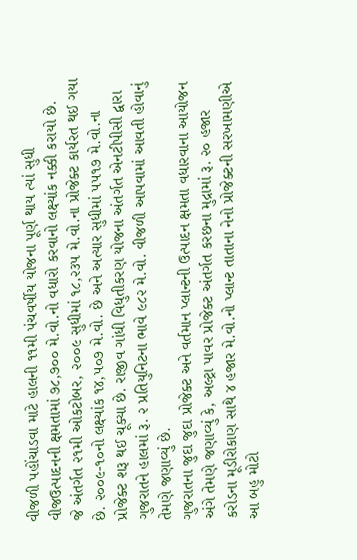વીજળી પહોંચાડવા માટે હાલની ૧૧મી પંચવર્ષીય યોજના પૂર્ણ થાય ત્યાં સુધી વીજઉત્પાદનની ક્ષમતામાં ૭૮,૭૦૦ મે.વો.નો વધારો કરવાનો લક્ષ્યાંક નક્કી કરાયો છે.
જે અંતર્ગત ૨૧મી ઓકટોબર, ૨૦૦૯ સુધીમાં ૧૮,૨૩૫ મે.વો.ના પ્રોજેક્ટ કાર્યરત થઈ ગયા છે. ૨૦૦૯-૧૦નો લક્ષ્યાંક ૧૪,૫૦૭ મે.વો. છે અને અત્યાર સુધીમાં ૫૫૧૭ મે.વો.ના પ્રોજેક્ટ શરૂ થઈ ચૂક્યા છે. રાજીવ ગાંધી વિધુતીકરણ યોજના અંતર્ગત એનટીપીસી દ્વારા ગુજરાતને હાલમાં રૂ. ૨ પ્રતિયુનિટના ભાવે ૯૮૨ મે.વો. વીજળી આપવામાં આવતી હોવાનું તેમણે જણાવ્યું છે.
ગુજરાતના જુદા જુદા પ્રોજેક્ટ અને વર્તમાન પ્લાન્ટની ઉત્પાદન ક્ષમતા વધારવાના આયોજન અંગે તેમણે જણાવ્યું કે, અલ્ટ્રા પાવર પ્રોજેક્ટ અંતર્ગત કરછના મુદ્રામાં રૂ. ૨૦ હજાર કરોડના મૂડીરોકાણ સાથે ૪ હજાર મે.વો.નો પ્લાન્ટ તાતાના નેનો પ્રોજેક્ટની સરખામણીએ આ બહુ મોટો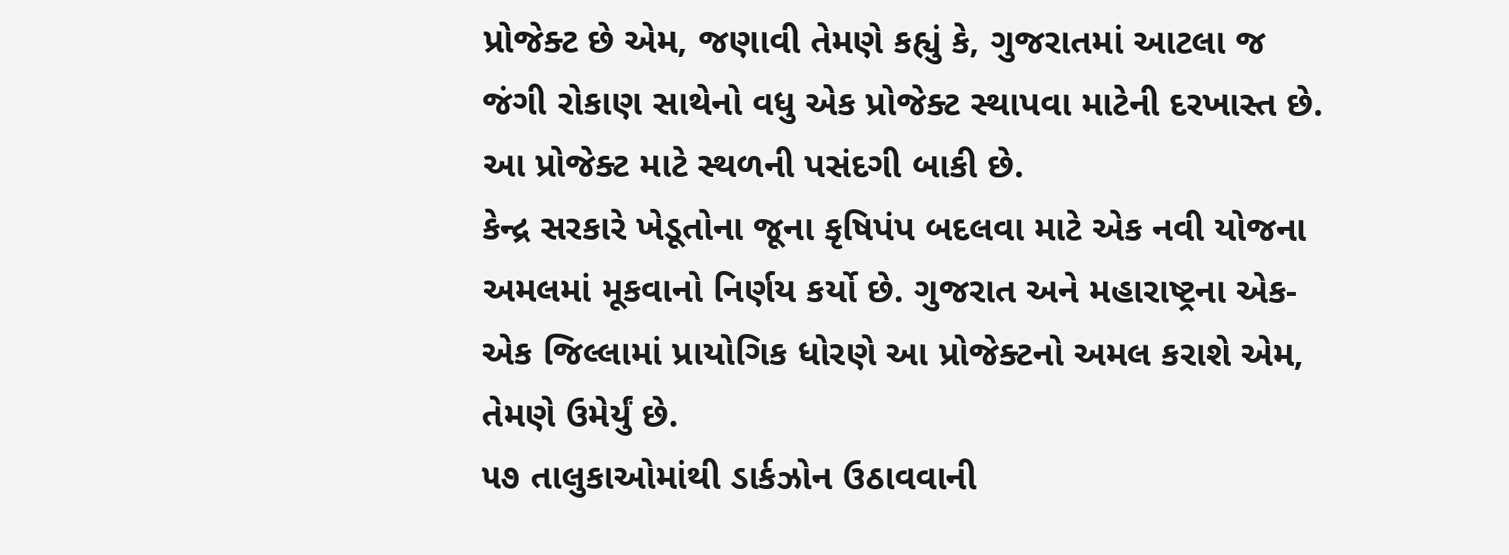પ્રોજેક્ટ છે એમ, જણાવી તેમણે કહ્યું કે, ગુજરાતમાં આટલા જ જંગી રોકાણ સાથેનો વધુ એક પ્રોજેક્ટ સ્થાપવા માટેની દરખાસ્ત છે. આ પ્રોજેક્ટ માટે સ્થળની પસંદગી બાકી છે.
કેન્દ્ર સરકારે ખેડૂતોના જૂના કૃષિપંપ બદલવા માટે એક નવી યોજના અમલમાં મૂકવાનો નિર્ણય કર્યો છે. ગુજરાત અને મહારાષ્ટ્રના એક-એક જિલ્લામાં પ્રાયોગિક ધોરણે આ પ્રોજેક્ટનો અમલ કરાશે એમ, તેમણે ઉમેર્યું છે.
૫૭ તાલુકાઓમાંથી ડાર્કઝોન ઉઠાવવાની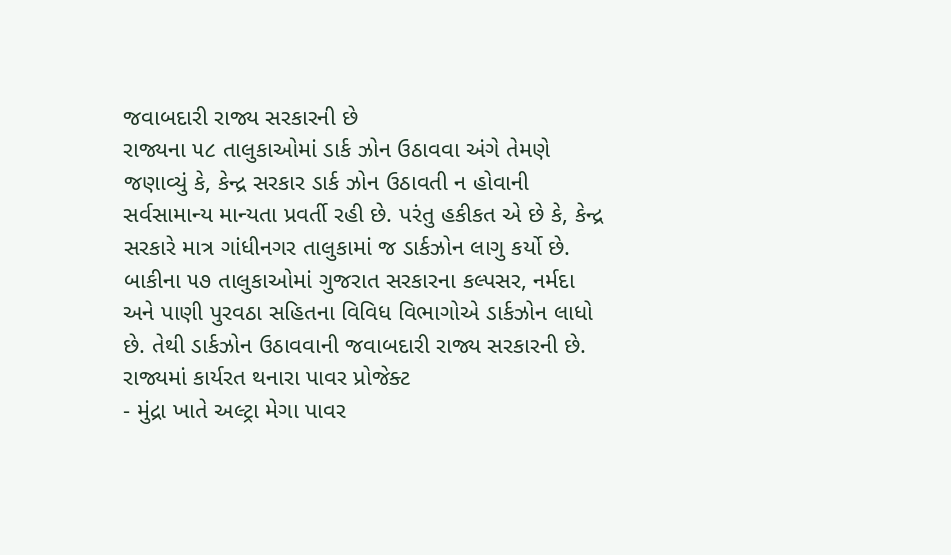જવાબદારી રાજ્ય સરકારની છે
રાજ્યના ૫૮ તાલુકાઓમાં ડાર્ક ઝોન ઉઠાવવા અંગે તેમણે જણાવ્યું કે, કેન્દ્ર સરકાર ડાર્ક ઝોન ઉઠાવતી ન હોવાની સર્વસામાન્ય માન્યતા પ્રવર્તી રહી છે. પરંતુ હકીકત એ છે કે, કેન્દ્ર સરકારે માત્ર ગાંધીનગર તાલુકામાં જ ડાર્કઝોન લાગુ કર્યો છે. બાકીના ૫૭ તાલુકાઓમાં ગુજરાત સરકારના કલ્પસર, નર્મદા અને પાણી પુરવઠા સહિતના વિવિધ વિભાગોએ ડાર્કઝોન લાધો છે. તેથી ડાર્કઝોન ઉઠાવવાની જવાબદારી રાજ્ય સરકારની છે.
રાજ્યમાં કાર્યરત થનારા પાવર પ્રોજેક્ટ
- મુંદ્રા ખાતે અલ્ટ્રા મેગા પાવર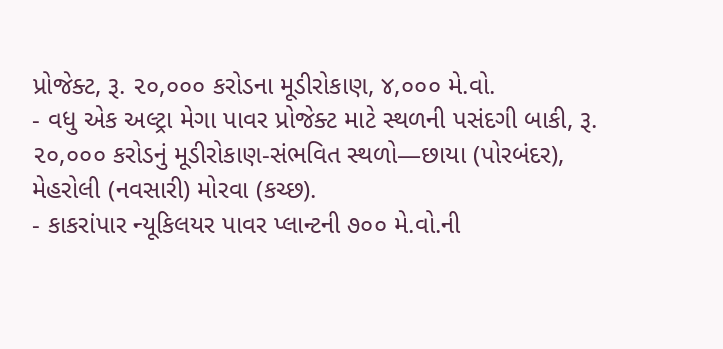પ્રોજેક્ટ, રૂ. ૨૦,૦૦૦ કરોડના મૂડીરોકાણ, ૪,૦૦૦ મે.વો.
- વધુ એક અલ્ટ્રા મેગા પાવર પ્રોજેક્ટ માટે સ્થળની પસંદગી બાકી, રૂ. ૨૦,૦૦૦ કરોડનું મૂડીરોકાણ-સંભવિત સ્થળો—છાયા (પોરબંદર), મેહરોલી (નવસારી) મોરવા (કચ્છ).
- કાકરાંપાર ન્યૂકિલયર પાવર પ્લાન્ટની ૭૦૦ મે.વો.ની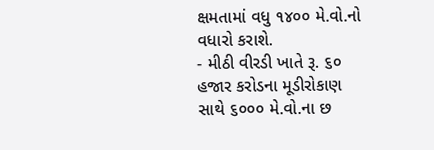ક્ષમતામાં વધુ ૧૪૦૦ મે.વો.નો વધારો કરાશે.
- મીઠી વીરડી ખાતે રૂ. ૬૦ હજાર કરોડના મૂડીરોકાણ સાથે ૬૦૦૦ મે.વો.ના છ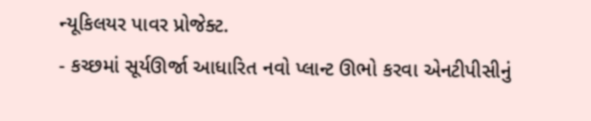ન્યૂકિલયર પાવર પ્રોજેક્ટ.
- કચ્છમાં સૂર્યઊર્જા આધારિત નવો પ્લાન્ટ ઊભો કરવા એનટીપીસીનું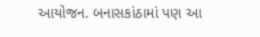આયોજન. બનાસકાંઠામાં પણ આ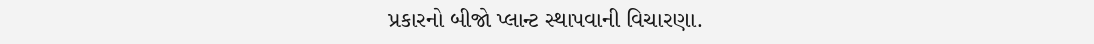પ્રકારનો બીજો પ્લાન્ટ સ્થાપવાની વિચારણા.